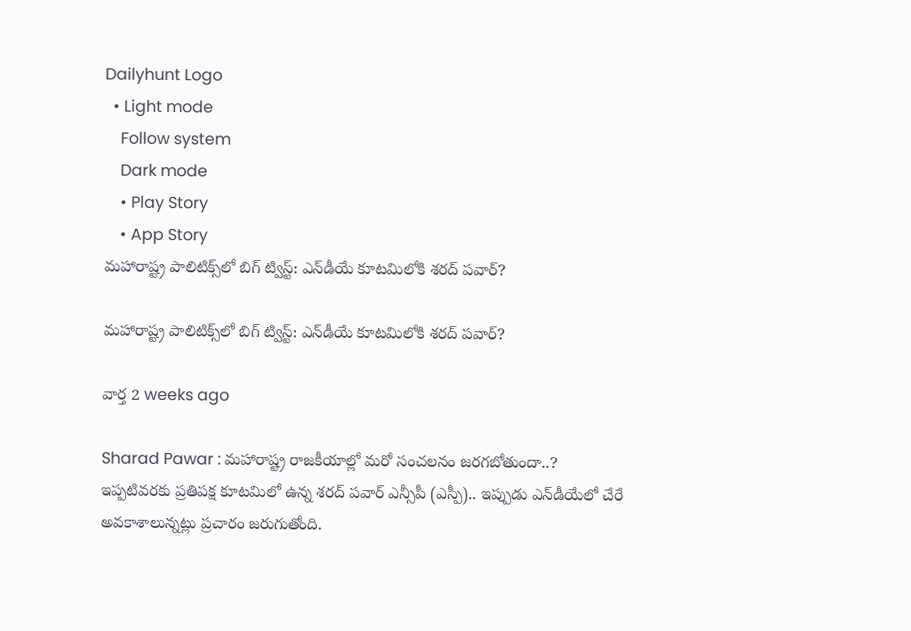Dailyhunt Logo
  • Light mode
    Follow system
    Dark mode
    • Play Story
    • App Story
మహారాష్ట్ర పాలిటిక్స్‌లో బిగ్ ట్విస్ట్: ఎన్‌డీయే కూటమిలోకి శరద్ పవార్?

మహారాష్ట్ర పాలిటిక్స్‌లో బిగ్ ట్విస్ట్: ఎన్‌డీయే కూటమిలోకి శరద్ పవార్?

వార్త 2 weeks ago

Sharad Pawar : మహారాష్ట్ర రాజకీయాల్లో మరో సంచలనం జరగబోతుందా..? ఇప్పటివరకు ప్రతిపక్ష కూటమిలో ఉన్న శరద్‌ పవార్ ఎన్సీపీ (ఎస్పీ).. ఇప్పుడు ఎన్‌డీయేలో చేరే అవకాశాలున్నట్లు ప్రచారం జరుగుతోంది.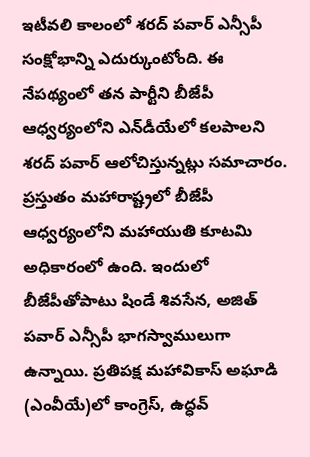ఇటీవలి కాలంలో శరద్‌ పవార్ ఎన్సీపీ సంక్షోభాన్ని ఎదుర్కుంటోంది. ఈ నేపథ్యంలో తన పార్టీని బీజేపీ ఆధ్వర్యంలోని ఎన్‌డీయేలో కలపాలని శరద్ పవార్ ఆలోచిస్తున్నట్లు సమాచారం. ప్రస్తుతం మహారాష్ట్రలో బీజేపీ ఆధ్వర్యంలోని మహాయుతి కూటమి అధికారంలో ఉంది. ఇందులో బీజేపీతోపాటు షిండే శివసేన, అజిత్ పవార్ ఎన్సీపీ భాగస్వాములుగా ఉన్నాయి. ప్రతిపక్ష మహావికాస్ అఘాడి (ఎంవీయే)లో కాంగ్రెస్, ఉద్ధవ్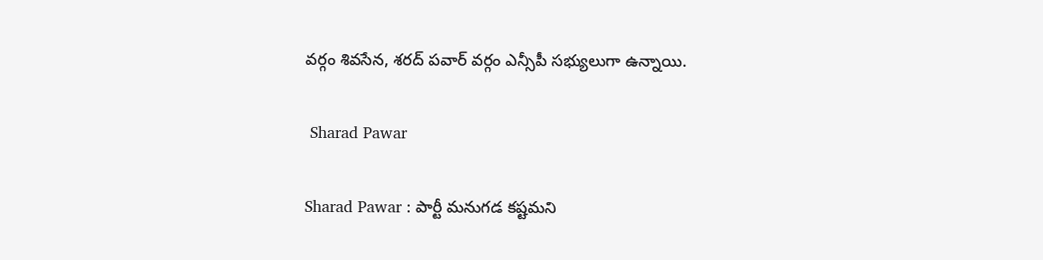వర్గం శివసేన, శరద్ పవార్ వర్గం ఎన్సీపీ సభ్యులుగా ఉన్నాయి.

 Sharad Pawar

Sharad Pawar : పార్టీ మనుగడ కష్టమని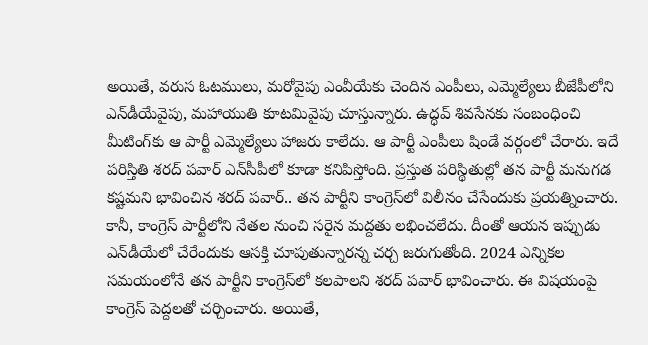అయితే, వరుస ఓటములు, మరోవైపు ఎంవీయేకు చెందిన ఎంపీలు, ఎమ్మెల్యేలు బీజేపీలోని ఎన్‌డీయేవైపు, మహాయుతి కూటమివైపు చూస్తున్నారు. ఉద్ధవ్ శివసేనకు సంబంధించి మీటింగ్‌కు ఆ పార్టీ ఎమ్మెల్యేలు హాజరు కాలేదు. ఆ పార్టీ ఎంపీలు షిండే వర్గంలో చేరారు. ఇదే పరిస్తితి శరద్ పవార్ ఎన్‌సీపీలో కూడా కనిపిస్తోంది. ప్రస్తుత పరిస్థితుల్లో తన పార్టీ మనుగడ కష్టమని భావించిన శరద్ పవార్.. తన పార్టీని కాంగ్రెస్‌లో విలీనం చేసేందుకు ప్రయత్నించారు. కానీ, కాంగ్రెస్‌ పార్టీలోని నేతల నుంచి సరైన మద్దతు లభించలేదు. దీంతో ఆయన ఇప్పుడు ఎన్‌డీయేలో చేరేందుకు ఆసక్తి చూపుతున్నారన్న చర్చ జరుగుతోంది. 2024 ఎన్నికల సమయంలోనే తన పార్టీని కాంగ్రెస్‌లో కలపాలని శరద్ పవార్ భావించారు. ఈ విషయంపై కాంగ్రెస్ పెద్దలతో చర్చించారు. అయితే,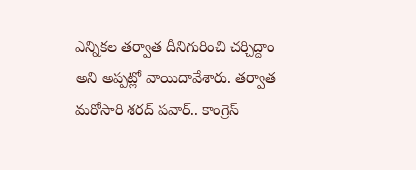ఎన్నికల తర్వాత దీనిగురించి చర్చిద్దాం అని అప్పట్లో వాయిదావేశారు. తర్వాత మరోసారి శరద్ పవార్.. కాంగ్రెస్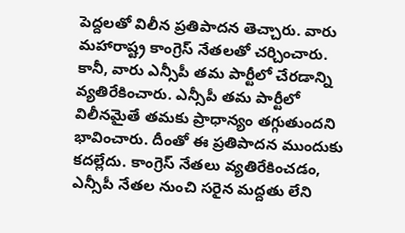పెద్దలతో విలీన ప్రతిపాదన తెచ్చారు. వారు మహారాష్ట్ర కాంగ్రెస్ నేతలతో చర్చించారు. కానీ, వారు ఎన్సీపీ తమ పార్టీలో చేరడాన్ని వ్యతిరేకించారు. ఎన్సీపీ తమ పార్టీలో విలీనమైతే తమకు ప్రాధాన్యం తగ్గుతుందని భావించారు. దీంతో ఈ ప్రతిపాదన ముందుకు కదల్లేదు. కాంగ్రెస్ నేతలు వ్యతిరేకించడం, ఎన్సీపీ నేతల నుంచి సరైన మద్దతు లేని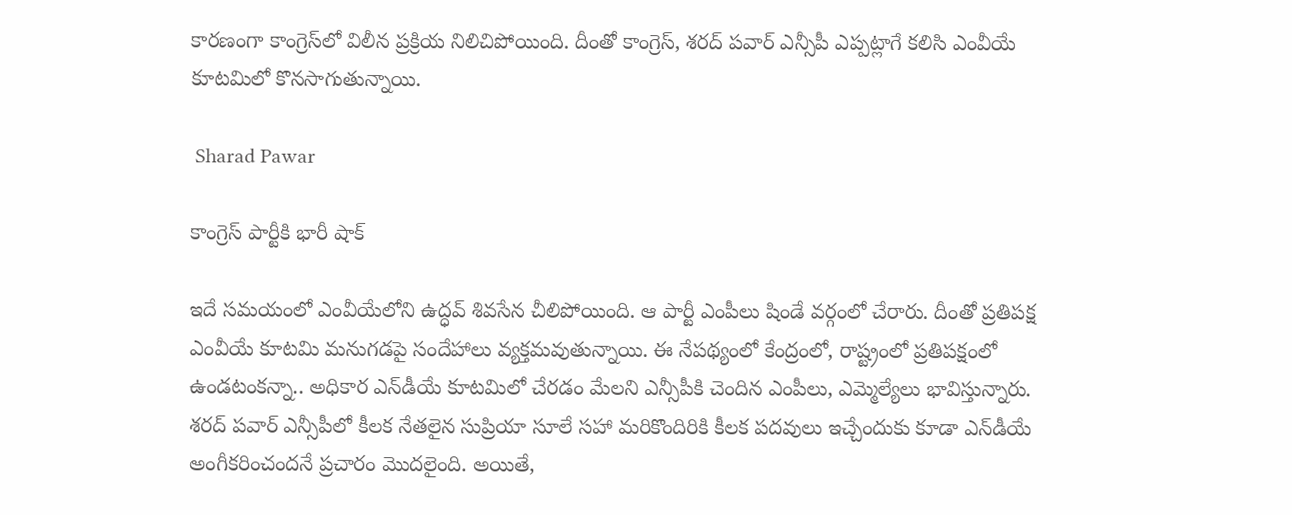కారణంగా కాంగ్రెస్‌లో విలీన ప్రక్రియ నిలిచిపోయింది. దీంతో కాంగ్రెస్, శరద్ పవార్ ఎన్సీపీ ఎప్పట్లాగే కలిసి ఎంవీయే కూటమిలో కొనసాగుతున్నాయి.

 Sharad Pawar

కాంగ్రెస్ పార్టీకి భారీ షాక్

ఇదే సమయంలో ఎంవీయేలోని ఉద్ధవ్ శివసేన చీలిపోయింది. ఆ పార్టీ ఎంపీలు షిండే వర్గంలో చేరారు. దీంతో ప్రతిపక్ష ఎంవీయే కూటమి మనుగడపై సందేహాలు వ్యక్తమవుతున్నాయి. ఈ నేపథ్యంలో కేంద్రంలో, రాష్ట్రంలో ప్రతిపక్షంలో ఉండటంకన్నా.. అధికార ఎన్‌డీయే కూటమిలో చేరడం మేలని ఎన్సీపీకి చెందిన ఎంపీలు, ఎమ్మెల్యేలు భావిస్తున్నారు. శరద్ పవార్ ఎన్సీపీలో కీలక నేతలైన సుప్రియా సూలే సహా మరికొందిరికి కీలక పదవులు ఇచ్చేందుకు కూడా ఎన్‌డీయే అంగీకరించందనే ప్రచారం మొదలైంది. అయితే,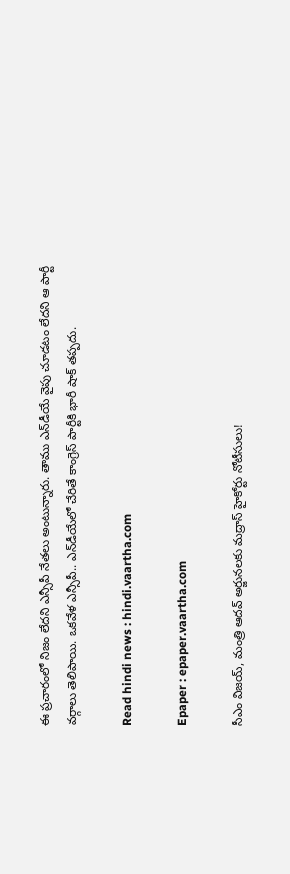ఈ ప్రచారంలో నిజం లేదని ఎన్సీపీ నేతలు అంటున్నారు. తాము ఎన్‌డీయే వైపు చూడటం లేదని ఆ పార్టీ వర్గాలు తెలిపాయి. ఒకవేళ ఎన్సీపీ.. ఎన్‌డీయేలో చేరితే కాంగ్రెస్ పార్టీకి భారీ షాక్ తప్పదు.

Read hindi news : hindi.vaartha.com

Epaper : epaper.vaartha.com

సీఎం విజయ్, మంత్రి ఆదవ్ అర్జునలకు మద్రాస్ హైకోర్టు నోటీసులు!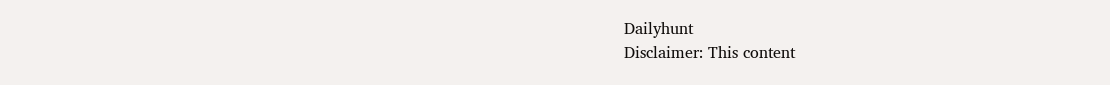Dailyhunt
Disclaimer: This content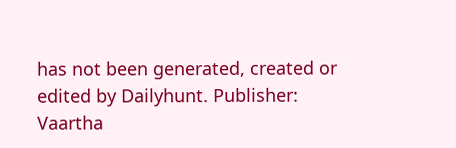has not been generated, created or edited by Dailyhunt. Publisher: Vaartha